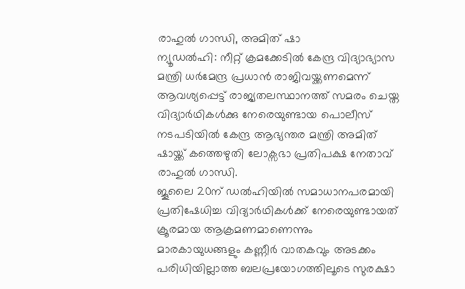രാഹുൽ ഗാന്ധി, അമിത് ഷാ
ന്യൂഡൽഹി: നീറ്റ് ക്രമക്കേടിൽ കേന്ദ്ര വിദ്യാഭ്യാസ മന്ത്രി ധർമേന്ദ്ര പ്രധാൻ രാജിവയ്ക്കണമെന്ന് ആവശ്യപ്പെട്ട് രാജ്യതലസ്ഥാനത്ത് സമരം ചെയ്ത വിദ്യാർഥികൾക്കു നേരെയുണ്ടായ പൊലീസ് നടപടിയിൽ കേന്ദ്ര ആഭ്യന്തര മന്ത്രി അമിത് ഷായ്ക്ക് കത്തെഴുതി ലോക്സഭാ പ്രതിപക്ഷ നേതാവ് രാഹുൽ ഗാന്ധി.
ജൂലൈ 20ന് ഡൽഹിയിൽ സമാധാനപരമായി പ്രതിഷേധിച്ച വിദ്യാർഥികൾക്ക് നേരെയുണ്ടായത് ക്രൂരമായ ആക്രമണമാണെന്നും മാരകായുധങ്ങളും കണ്ണീർ വാതകവും അടക്കം പരിധിയില്ലാത്ത ബലപ്രയോഗത്തിലൂടെ സുരക്ഷാ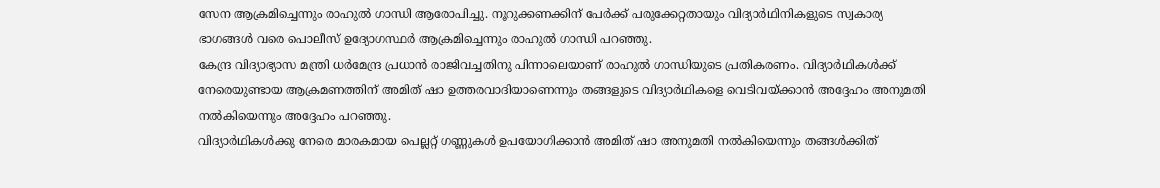സേന ആക്രമിച്ചെന്നും രാഹുൽ ഗാന്ധി ആരോപിച്ചു. നൂറുക്കണക്കിന് പേർക്ക് പരുക്കേറ്റതായും വിദ്യാർഥിനികളുടെ സ്വകാര്യ ഭാഗങ്ങൾ വരെ പൊലീസ് ഉദ്യോഗസ്ഥർ ആക്രമിച്ചെന്നും രാഹുൽ ഗാന്ധി പറഞ്ഞു.
കേന്ദ്ര വിദ്യാഭ്യാസ മന്ത്രി ധർമേന്ദ്ര പ്രധാൻ രാജിവച്ചതിനു പിന്നാലെയാണ് രാഹുൽ ഗാന്ധിയുടെ പ്രതികരണം. വിദ്യാർഥികൾക്ക് നേരെയുണ്ടായ ആക്രമണത്തിന് അമിത് ഷാ ഉത്തരവാദിയാണെന്നും തങ്ങളുടെ വിദ്യാർഥികളെ വെടിവയ്ക്കാൻ അദ്ദേഹം അനുമതി നൽകിയെന്നും അദ്ദേഹം പറഞ്ഞു.
വിദ്യാർഥികൾക്കു നേരെ മാരകമായ പെല്ലറ്റ് ഗണ്ണുകൾ ഉപയോഗിക്കാൻ അമിത് ഷാ അനുമതി നൽകിയെന്നും തങ്ങൾക്കിത്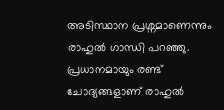അടിസ്ഥാന പ്രശ്നമാണെന്നും രാഹുൽ ഗാന്ധി പറഞ്ഞു. പ്രധാനമായും രണ്ട് ചോദ്യങ്ങളാണ് രാഹുൽ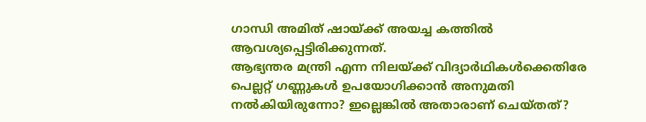ഗാന്ധി അമിത് ഷായ്ക്ക് അയച്ച കത്തിൽ ആവശ്യപ്പെട്ടിരിക്കുന്നത്.
ആഭ്യന്തര മന്ത്രി എന്ന നിലയ്ക്ക് വിദ്യാർഥികൾക്കെതിരേ പെല്ലറ്റ് ഗണ്ണുകൾ ഉപയോഗിക്കാൻ അനുമതി നൽകിയിരുന്നോ? ഇല്ലെങ്കിൽ അതാരാണ് ചെയ്തത്?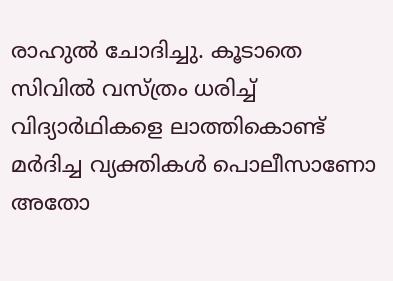രാഹുൽ ചോദിച്ചു. കൂടാതെ സിവിൽ വസ്ത്രം ധരിച്ച് വിദ്യാർഥികളെ ലാത്തികൊണ്ട് മർദിച്ച വ്യക്തികൾ പൊലീസാണോ അതോ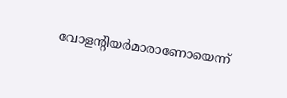വോളന്റിയർമാരാണോയെന്ന്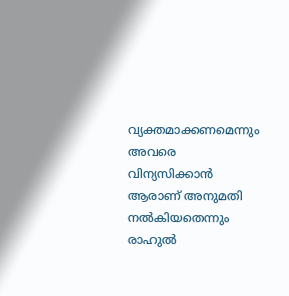വ്യക്തമാക്കണമെന്നും അവരെ വിന്യസിക്കാൻ ആരാണ് അനുമതി നൽകിയതെന്നും രാഹുൽ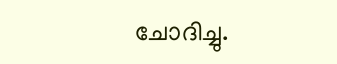ചോദിച്ചു.